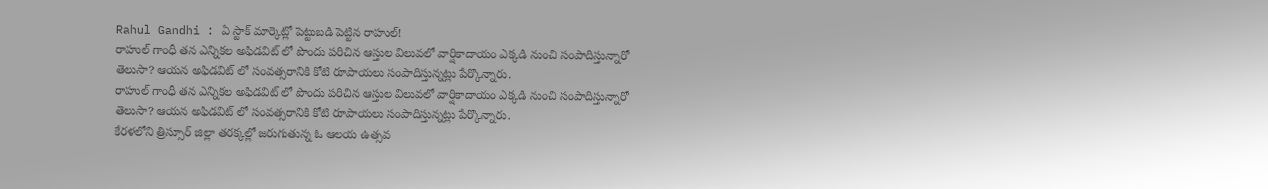Rahul Gandhi : ఏ స్టాక్ మార్కెట్లో పెట్టుబడి పెట్టిన రాహుల్!
రాహుల్ గాంధీ తన ఎన్నికల అఫిడవిట్ లో పొందు పరిచిన ఆస్తుల విలువలో వార్షికాదాయం ఎక్కడి నుంచి సంపాదిస్తున్నారో తెలుసా? ఆయన అఫిడవిట్ లో సంవత్సరానికి కోటి రూపాయలు సంపాదిస్తున్నట్లు పేర్కొన్నారు.
రాహుల్ గాంధీ తన ఎన్నికల అఫిడవిట్ లో పొందు పరిచిన ఆస్తుల విలువలో వార్షికాదాయం ఎక్కడి నుంచి సంపాదిస్తున్నారో తెలుసా? ఆయన అఫిడవిట్ లో సంవత్సరానికి కోటి రూపాయలు సంపాదిస్తున్నట్లు పేర్కొన్నారు.
కేరళలోని త్రిస్సూర్ జిల్లా తరక్కల్లో జరుగుతున్న ఓ ఆలయ ఉత్సవ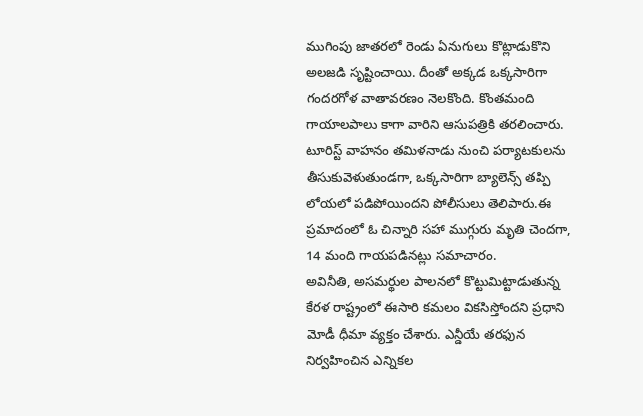ముగింపు జాతరలో రెండు ఏనుగులు కొట్లాడుకొని అలజడి సృష్టించాయి. దీంతో అక్కడ ఒక్కసారిగా గందరగోళ వాతావరణం నెలకొంది. కొంతమంది గాయాలపాలు కాగా వారిని ఆసుపత్రికి తరలించారు.
టూరిస్ట్ వాహనం తమిళనాడు నుంచి పర్యాటకులను తీసుకువెళుతుండగా, ఒక్కసారిగా బ్యాలెన్స్ తప్పి లోయలో పడిపోయిందని పోలీసులు తెలిపారు.ఈ ప్రమాదంలో ఓ చిన్నారి సహా ముగ్గురు మృతి చెందగా, 14 మంది గాయపడినట్లు సమాచారం.
అవినీతి, అసమర్థుల పాలనలో కొట్టుమిట్టాడుతున్న కేరళ రాష్ట్రంలో ఈసారి కమలం వికసిస్తోందని ప్రధాని మోడీ ధీమా వ్యక్తం చేశారు. ఎన్డీయే తరఫున నిర్వహించిన ఎన్నికల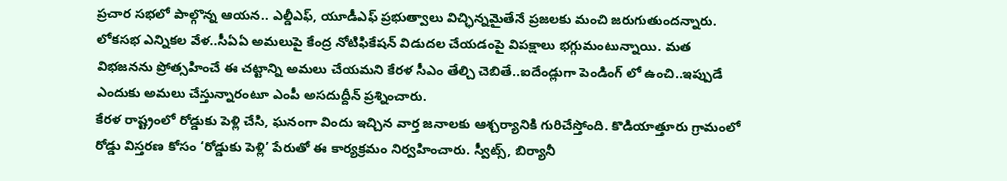ప్రచార సభలో పాల్గొన్న ఆయన.. ఎల్డీఎఫ్, యూడీఎఫ్ ప్రభుత్వాలు విచ్ఛిన్నమైతేనే ప్రజలకు మంచి జరుగుతుందన్నారు.
లోకసభ ఎన్నికల వేళ..సీఏఏ అమలుపై కేంద్ర నోటిఫికేషన్ విడుదల చేయడంపై విపక్షాలు భగ్గుమంటున్నాయి. మత విభజనను ప్రోత్సహించే ఈ చట్టాన్ని అమలు చేయమని కేరళ సీఎం తేల్చి చెబితే..ఐదేండ్లుగా పెండింగ్ లో ఉంచి..ఇప్పుడే ఎందుకు అమలు చేస్తున్నారంటూ ఎంపీ అసదుద్దీన్ ప్రశ్నించారు.
కేరళ రాష్ట్రంలో రోడ్డుకు పెళ్లి చేసి, ఘనంగా విందు ఇచ్చిన వార్త జనాలకు ఆశ్చర్యానికి గురిచేస్తోంది. కొడియాత్తూరు గ్రామంలో రోడ్డు విస్తరణ కోసం ‘రోడ్డుకు పెళ్లి’ పేరుతో ఈ కార్యక్రమం నిర్వహించారు. స్వీట్స్, బిర్యానీ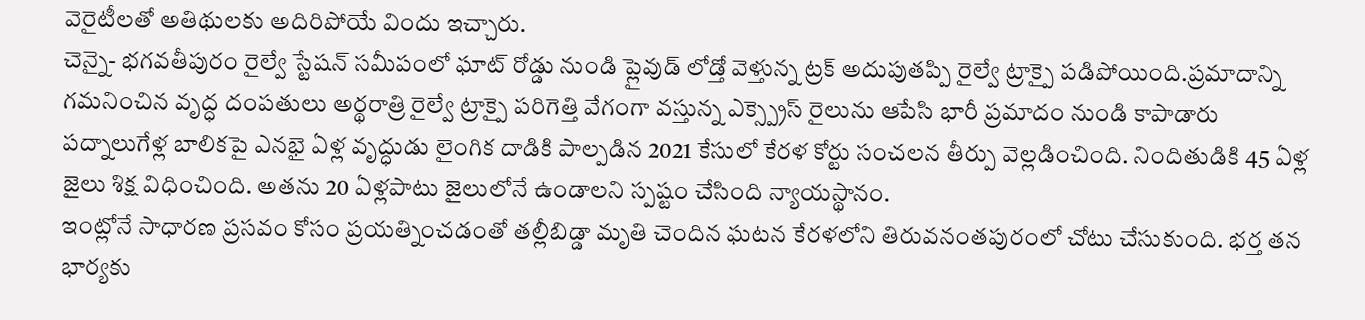వెరైటీలతో అతిథులకు అదిరిపోయే విందు ఇచ్చారు.
చెన్నై- భగవతీపురం రైల్వే స్టేషన్ సమీపంలో ఘాట్ రోడ్డు నుండి ప్లైవుడ్ లోడ్తో వెళ్తున్న ట్రక్ అదుపుతప్పి రైల్వే ట్రాక్పై పడిపోయింది.ప్రమాదాన్ని గమనించిన వృద్ధ దంపతులు అర్థరాత్రి రైల్వే ట్రాక్పై పరిగెత్తి వేగంగా వస్తున్న ఎక్స్ప్రెస్ రైలును ఆపేసి భారీ ప్రమాదం నుండి కాపాడారు
పద్నాలుగేళ్ల బాలికపై ఎనభై ఏళ్ల వృద్ధుడు లైంగిక దాడికి పాల్పడిన 2021 కేసులో కేరళ కోర్టు సంచలన తీర్పు వెల్లడించింది. నిందితుడికి 45 ఏళ్ల జైలు శిక్ష విధించింది. అతను 20 ఏళ్లపాటు జైలులోనే ఉండాలని స్పష్టం చేసింది న్యాయస్థానం.
ఇంట్లోనే సాధారణ ప్రసవం కోసం ప్రయత్నించడంతో తల్లీబిడ్డా మృతి చెందిన ఘటన కేరళలోని తిరువనంతపురంలో చోటు చేసుకుంది. భర్త తన భార్యకు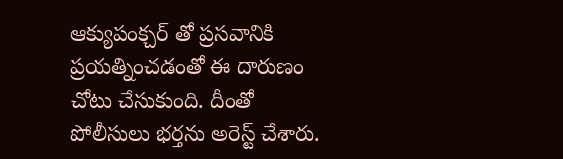ఆక్యుపంక్చర్ తో ప్రసవానికి ప్రయత్నించడంతో ఈ దారుణం చోటు చేసుకుంది. దీంతో పోలీసులు భర్తను అరెస్ట్ చేశారు.